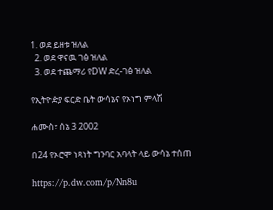1. ወደ ይዘቱ ዝለል
  2. ወደ ዋናዉ ገፅ ዝለል
  3. ወደ ተጨማሪ የDW ድረ-ገፅ ዝለል

የኢትዮዽያ ፍርድ ቤት ውሳኔና የኦነግ ምላሽ

ሐሙስ፣ ሰኔ 3 2002

በ24 የኦሮሞ ነጻነት ግንባር አባላት ላይ ውሳኔ ተሰጠ

https://p.dw.com/p/Nn8u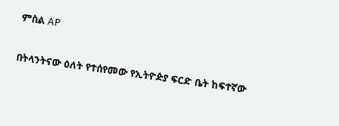ምስል AP

በትላንትናው ዕለት የተሰየመው የኢትዮዽያ ፍርድ ቤት ከፍተኛው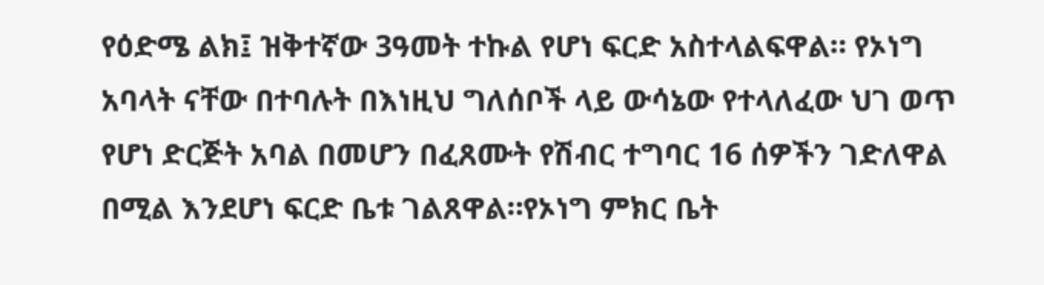የዕድሜ ልክ፤ ዝቅተኛው 3ዓመት ተኩል የሆነ ፍርድ አስተላልፍዋል። የኦነግ አባላት ናቸው በተባሉት በእነዚህ ግለሰቦች ላይ ውሳኔው የተላለፈው ህገ ወጥ የሆነ ድርጅት አባል በመሆን በፈጸሙት የሽብር ተግባር 16 ሰዎችን ገድለዋል በሚል እንደሆነ ፍርድ ቤቱ ገልጸዋል።የኦነግ ምክር ቤት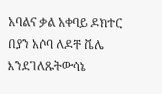አባልና ቃል አቀባይ ዶክተር በያን አሶባ ለዶቸ ቬሌ እንደገለጹትውሳኔ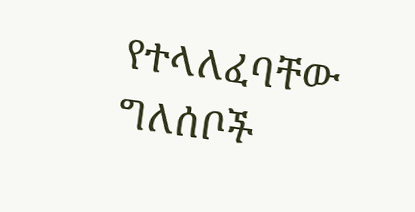የተላለፈባቸው ግለሰቦች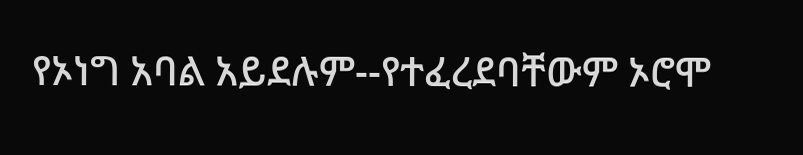የኦነግ አባል አይደሉም--የተፈረደባቸውም ኦሮሞ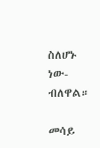ስለሆኑ ነው-ብለዋል።

መሳይ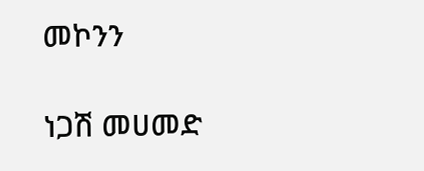መኮንን

ነጋሽ መሀመድ